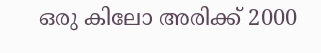ഒരു കിലോ അരിക്ക് 2000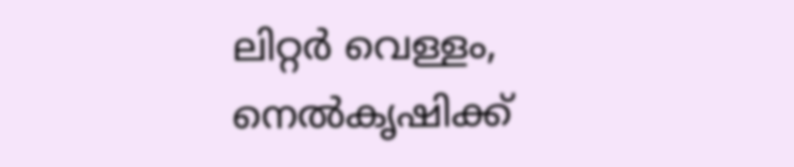ലിറ്റർ വെള്ളം, നെൽകൃഷിക്ക്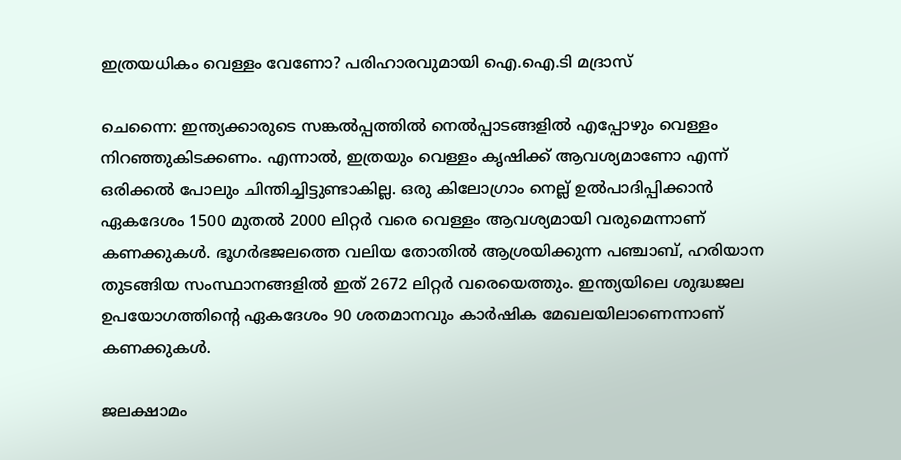ഇത്രയധികം വെള്ളം വേണോ? പരിഹാരവുമായി ഐ.ഐ.ടി മദ്രാസ്

ചെന്നൈ: ഇന്ത്യക്കാരുടെ സങ്കൽപ്പത്തിൽ നെൽപ്പാടങ്ങളിൽ എപ്പോഴും വെള്ളം നിറഞ്ഞുകിടക്കണം. എന്നാൽ, ഇത്രയും വെള്ളം കൃഷിക്ക് ആവശ്യമാണോ എന്ന് ഒരിക്കൽ പോലും ചിന്തിച്ചിട്ടുണ്ടാകില്ല. ഒരു കിലോഗ്രാം നെല്ല് ഉൽപാദിപ്പിക്കാൻ ഏകദേശം 1500 മുതൽ 2000 ലിറ്റർ വരെ വെള്ളം ആവശ്യമായി വരുമെന്നാണ് കണക്കുകൾ. ഭൂഗർഭജലത്തെ വലിയ തോതിൽ ആശ്രയിക്കുന്ന പഞ്ചാബ്, ഹരിയാന തുടങ്ങിയ സംസ്ഥാനങ്ങളിൽ ഇത് 2672 ലിറ്റർ വരെയെത്തും. ഇന്ത്യയിലെ ശുദ്ധജല ഉപയോഗത്തിന്റെ ഏകദേശം 90 ശതമാനവും കാർഷിക മേഖലയിലാണെന്നാണ് കണക്കുകൾ.

ജലക്ഷാമം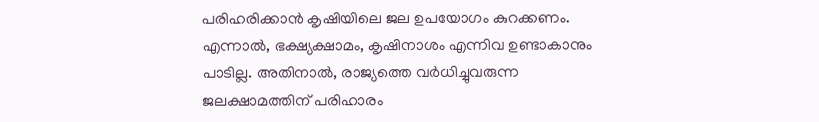പരിഹരിക്കാൻ കൃഷിയിലെ ജല ഉപയോഗം കുറക്കണം. എന്നാൽ, ഭക്ഷ്യക്ഷാമം, കൃഷിനാശം എന്നിവ ഉണ്ടാകാനും പാടില്ല. അതിനാൽ, രാജ്യത്തെ വർധിച്ചുവരുന്ന ജലക്ഷാമത്തിന് പരിഹാരം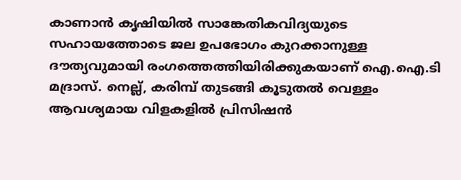കാണാൻ കൃഷിയിൽ സാങ്കേതികവിദ്യയുടെ സഹായത്തോടെ ജല ഉപഭോഗം കുറക്കാനുള്ള ദൗത്യവുമായി രംഗത്തെത്തിയിരിക്കുകയാണ് ഐ.ഐ.ടി മദ്രാസ്. നെല്ല്, കരിമ്പ് തുടങ്ങി കൂടുതൽ വെള്ളം ആവശ്യമായ വിളകളിൽ പ്രിസിഷൻ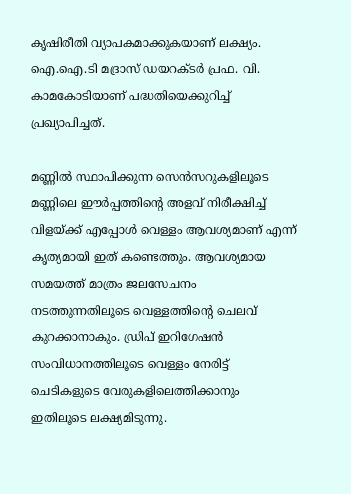കൃഷിരീതി വ്യാപകമാക്കുകയാണ് ലക്ഷ്യം. ഐ.ഐ.ടി മദ്രാസ് ഡയറക്ടർ പ്രഫ. വി. കാമകോടിയാണ് പദ്ധതിയെക്കുറിച്ച് പ്രഖ്യാപിച്ചത്.

മണ്ണിൽ സ്ഥാപിക്കുന്ന സെൻസറുകളിലൂടെ മണ്ണിലെ ഈർപ്പത്തിന്റെ അളവ് നിരീക്ഷിച്ച് വിളയ്ക്ക് എപ്പോൾ വെള്ളം ആവശ്യമാണ് എന്ന് കൃത്യമായി ഇത് കണ്ടെത്തും. ആവശ്യമായ സമയത്ത് മാത്രം ജലസേചനം നടത്തുന്നതിലൂടെ വെള്ളത്തിന്റെ ചെലവ് കുറക്കാനാകും. ഡ്രിപ് ഇറിഗേഷൻ സംവിധാനത്തിലൂടെ വെള്ളം നേരിട്ട് ചെടികളുടെ വേരുകളിലെത്തിക്കാനും ഇതിലൂടെ ലക്ഷ്യമിടുന്നു.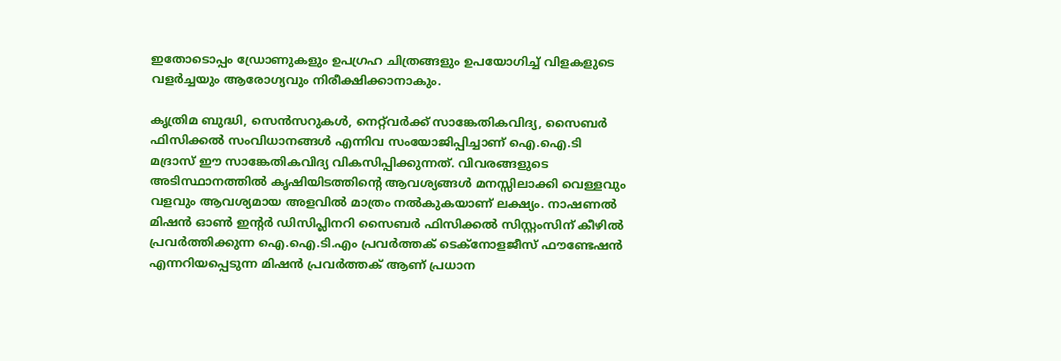ഇതോടൊപ്പം ഡ്രോണുകളും ഉപഗ്രഹ ചിത്രങ്ങളും ഉപയോഗിച്ച് വിളകളുടെ വളർച്ചയും ആരോഗ്യവും നിരീക്ഷിക്കാനാകും.

കൃത്രിമ ബുദ്ധി, സെൻസറുകൾ, നെറ്റ്‌വർക്ക് സാങ്കേതികവിദ്യ, സൈബർ ഫിസിക്കൽ സംവിധാനങ്ങൾ എന്നിവ സംയോജിപ്പിച്ചാണ് ഐ.ഐ.ടി മദ്രാസ് ഈ സാങ്കേതികവിദ്യ വികസിപ്പിക്കുന്നത്. വിവരങ്ങളുടെ അടിസ്ഥാനത്തിൽ കൃഷിയിടത്തിന്റെ ആവശ്യങ്ങൾ മനസ്സിലാക്കി വെള്ളവും വളവും ആവശ്യമായ അളവിൽ മാത്രം നൽകുകയാണ് ലക്ഷ്യം. നാഷണൽ മിഷൻ ഓൺ ഇന്റർ ഡിസിപ്ലിനറി സൈബർ ഫിസിക്കൽ സിസ്റ്റംസിന് കീഴിൽ പ്രവർത്തിക്കുന്ന ഐ.ഐ.ടി.എം പ്രവർത്തക് ടെക്നോളജീസ് ഫൗണ്ടേഷൻ എന്നറിയപ്പെടുന്ന മിഷൻ പ്രവർത്തക് ആണ് പ്രധാന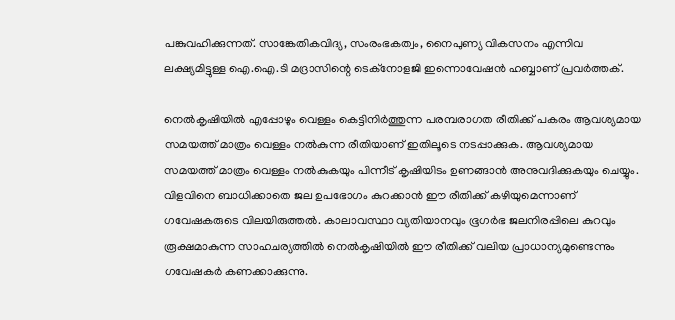പങ്കുവഹിക്കുന്നത്. സാങ്കേതികവിദ്യ, സംരംഭകത്വം, നൈപുണ്യ വികസനം എന്നിവ ലക്ഷ്യമിട്ടുള്ള ഐ.ഐ.ടി മദ്രാസിന്റെ ടെക്നോളജി ഇന്നൊവേഷൻ ഹബ്ബാണ് പ്രവർത്തക്.

നെൽകൃഷിയിൽ എപ്പോഴും വെള്ളം കെട്ടിനിർത്തുന്ന പരമ്പരാഗത രീതിക്ക് പകരം ആവശ്യമായ സമയത്ത് മാത്രം വെള്ളം നൽകുന്ന രീതിയാണ് ഇതിലൂടെ നടപ്പാക്കുക. ആവശ്യമായ സമയത്ത് മാത്രം വെള്ളം നൽകുകയും പിന്നീട് കൃഷിയിടം ഉണങ്ങാൻ അനുവദിക്കുകയും ചെയ്യും. വിളവിനെ ബാധിക്കാതെ ജല ഉപഭോഗം കുറക്കാൻ ഈ രീതിക്ക് കഴിയുമെന്നാണ് ഗവേഷകരുടെ വിലയിരുത്തൽ. കാലാവസ്ഥാ വ്യതിയാനവും ഭൂഗർഭ ജലനിരപ്പിലെ കുറവും രൂക്ഷമാകുന്ന സാഹചര്യത്തിൽ നെൽകൃഷിയിൽ ഈ രീതിക്ക് വലിയ പ്രാധാന്യമുണ്ടെന്നും ഗവേഷകർ കണക്കാക്കുന്നു.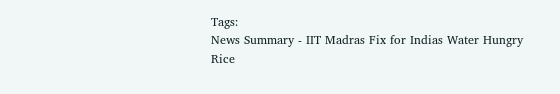Tags:
News Summary - IIT Madras Fix for Indias Water Hungry Rice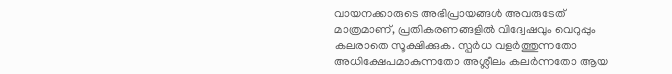വായനക്കാരുടെ അഭിപ്രായങ്ങള്‍ അവരുടേത് മാത്രമാണ്, പ്രതികരണങ്ങളിൽ വിദ്വേഷവും വെറുപ്പും കലരാതെ സൂക്ഷിക്കുക. സ്പർധ വളർത്തുന്നതോ അധിക്ഷേപമാകുന്നതോ അശ്ലീലം കലർന്നതോ ആയ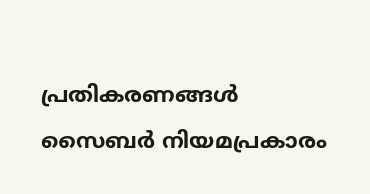പ്രതികരണങ്ങൾ സൈബർ നിയമപ്രകാരം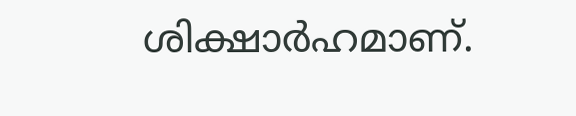ശിക്ഷാർഹമാണ്.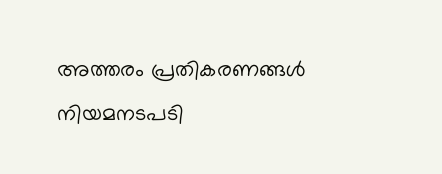അത്തരം പ്രതികരണങ്ങൾ നിയമനടപടി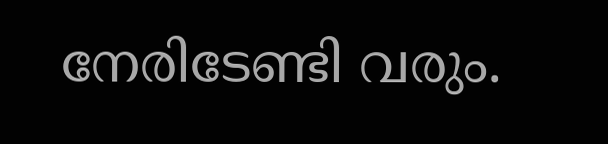നേരിടേണ്ടി വരും.